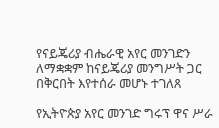የናይጄሪያ ብሔራዊ አየር መንገድን ለማቋቋም ከናይጄሪያ መንግሥት ጋር በቅርበት እየተሰራ መሆኑ ተገለጸ

የኢትዮጵያ አየር መንገድ ግሩፕ ዋና ሥራ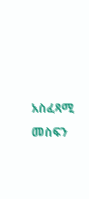አስፈጻሚ መስፍን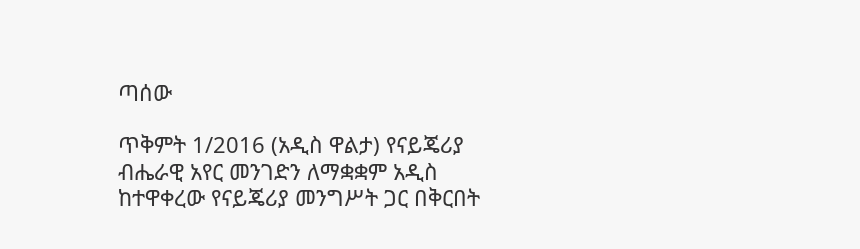ጣሰው

ጥቅምት 1/2016 (አዲስ ዋልታ) የናይጄሪያ ብሔራዊ አየር መንገድን ለማቋቋም አዲስ ከተዋቀረው የናይጄሪያ መንግሥት ጋር በቅርበት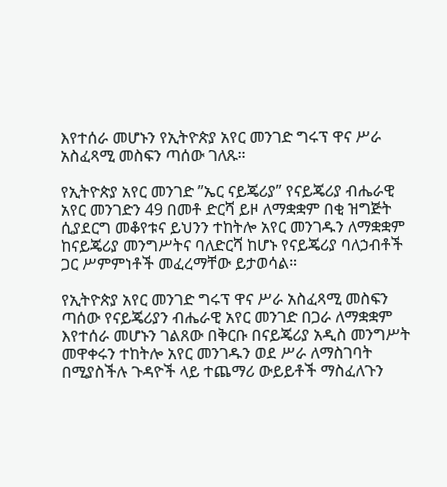እየተሰራ መሆኑን የኢትዮጵያ አየር መንገድ ግሩፕ ዋና ሥራ አስፈጻሚ መስፍን ጣሰው ገለጹ።

የኢትዮጵያ አየር መንገድ ”ኤር ናይጄሪያ” የናይጄሪያ ብሔራዊ አየር መንገድን 49 በመቶ ድርሻ ይዞ ለማቋቋም በቂ ዝግጅት ሲያደርግ መቆየቱና ይህንን ተከትሎ አየር መንገዱን ለማቋቋም ከናይጄሪያ መንግሥትና ባለድርሻ ከሆኑ የናይጄሪያ ባለኃብቶች ጋር ሥምምነቶች መፈረማቸው ይታወሳል።

የኢትዮጵያ አየር መንገድ ግሩፕ ዋና ሥራ አስፈጻሚ መስፍን ጣሰው የናይጄሪያን ብሔራዊ አየር መንገድ በጋራ ለማቋቋም እየተሰራ መሆኑን ገልጸው በቅርቡ በናይጄሪያ አዲስ መንግሥት መዋቀሩን ተከትሎ አየር መንገዱን ወደ ሥራ ለማስገባት በሚያስችሉ ጉዳዮች ላይ ተጨማሪ ውይይቶች ማስፈለጉን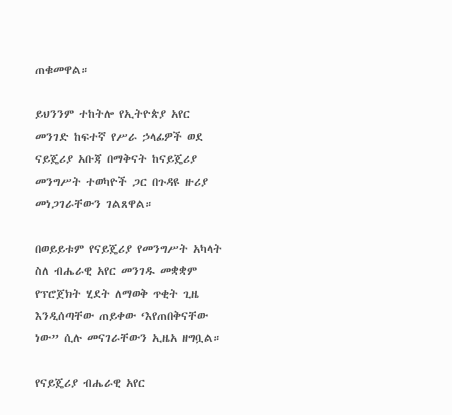ጠቁመዋል።

ይህንንም ተከትሎ የኢትዮጵያ አየር መንገድ ከፍተኛ የሥራ ኃላፊዎች ወደ ናይጄሪያ አቡጃ በማቅናት ከናይጄሪያ መንግሥት ተወካዮች ጋር በጉዳዩ ዙሪያ መነጋገራቸውን ገልጸዋል።

በወይይቱም የናይጄሪያ የመንግሥት አካላት ስለ ብሔራዊ አየር መንገዱ መቋቋም የፕሮጀክት ሂደት ለማወቅ ጥቂት ጊዜ እንዲሰጣቸው ጠይቀው ‘እየጠበቅናቸው ነው” ሲሉ መናገራቸውን ኢዜአ ዘግቧል።

የናይጄሪያ ብሔራዊ አየር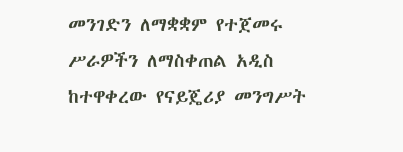መንገድን ለማቋቋም የተጀመሩ ሥራዎችን ለማስቀጠል አዲስ ከተዋቀረው የናይጄሪያ መንግሥት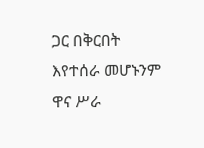ጋር በቅርበት እየተሰራ መሆኑንም ዋና ሥራ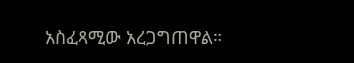አስፈጻሚው አረጋግጠዋል።